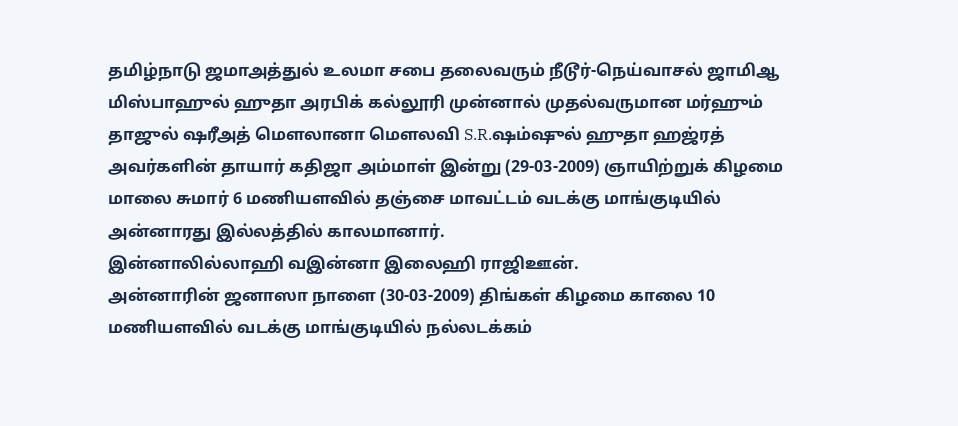தமிழ்நாடு ஜமாஅத்துல் உலமா சபை தலைவரும் நீடூர்-நெய்வாசல் ஜாமிஆ மிஸ்பாஹுல் ஹுதா அரபிக் கல்லூரி முன்னால் முதல்வருமான மர்ஹும் தாஜுல் ஷரீஅத் மௌலானா மௌலவி S.R.ஷம்ஷுல் ஹுதா ஹஜ்ரத் அவர்களின் தாயார் கதிஜா அம்மாள் இன்று (29-03-2009) ஞாயிற்றுக் கிழமை மாலை சுமார் 6 மணியளவில் தஞ்சை மாவட்டம் வடக்கு மாங்குடியில் அன்னாரது இல்லத்தில் காலமானார்.
இன்னாலில்லாஹி வஇன்னா இலைஹி ராஜிஊன்.
அன்னாரின் ஜனாஸா நாளை (30-03-2009) திங்கள் கிழமை காலை 10 மணியளவில் வடக்கு மாங்குடியில் நல்லடக்கம்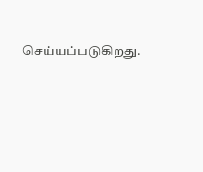செய்யப்படுகிறது.